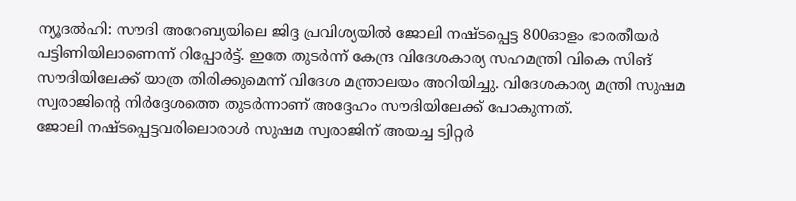ന്യൂദൽഹി: സൗദി അറേബ്യയിലെ ജിദ്ദ പ്രവിശ്യയിൽ ജോലി നഷ്ടപ്പെട്ട 800ഓളം ഭാരതീയർ പട്ടിണിയിലാണെന്ന് റിപ്പോർട്ട്. ഇതേ തുടർന്ന് കേന്ദ്ര വിദേശകാര്യ സഹമന്ത്രി വികെ സിങ് സൗദിയിലേക്ക് യാത്ര തിരിക്കുമെന്ന് വിദേശ മന്ത്രാലയം അറിയിച്ചു. വിദേശകാര്യ മന്ത്രി സുഷമ സ്വരാജിന്റെ നിർദ്ദേശത്തെ തുടർന്നാണ് അദ്ദേഹം സൗദിയിലേക്ക് പോകുന്നത്.
ജോലി നഷ്ടപ്പെട്ടവരിലൊരാൾ സുഷമ സ്വരാജിന് അയച്ച ട്വിറ്റർ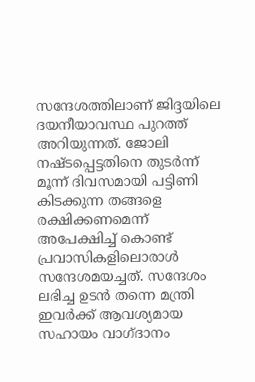സന്ദേശത്തിലാണ് ജിദ്ദയിലെ ദയനീയാവസ്ഥ പുറത്ത് അറിയുന്നത്. ജോലി നഷ്ടപ്പെട്ടതിനെ തുടർന്ന് മൂന്ന് ദിവസമായി പട്ടിണി കിടക്കുന്ന തങ്ങളെ രക്ഷിക്കണമെന്ന് അപേക്ഷിച്ച് കൊണ്ട് പ്രവാസികളിലൊരാൾ സന്ദേശമയച്ചത്. സന്ദേശം ലഭിച്ച ഉടൻ തന്നെ മന്ത്രി ഇവർക്ക് ആവശ്യമായ സഹായം വാഗ്ദാനം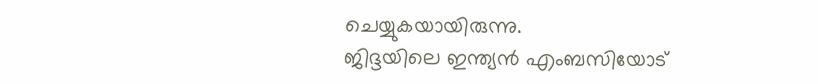ചെയ്യുകയായിരുന്നു.
ജിദ്ദയിലെ ഇന്ത്യൻ എംബസിയോട്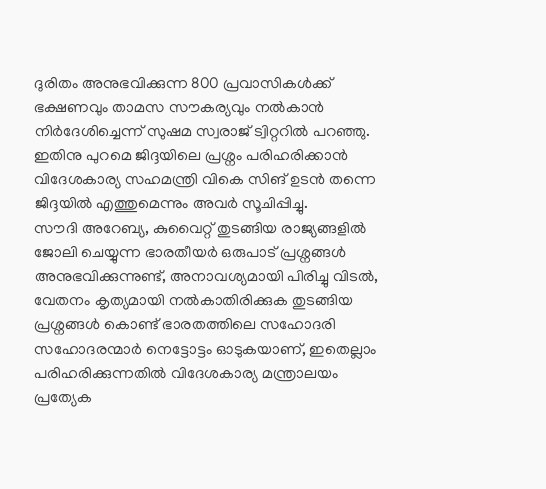ദുരിതം അനുഭവിക്കുന്ന 800 പ്രവാസികൾക്ക് ഭക്ഷണവും താമസ സൗകര്യവും നൽകാൻ നിർദേശിച്ചെന്ന് സുഷമ സ്വരാജ് ട്വിറ്ററിൽ പറഞ്ഞു. ഇതിനു പുറമെ ജിദ്ദയിലെ പ്രശ്നം പരിഹരിക്കാൻ വിദേശകാര്യ സഹമന്ത്രി വികെ സിങ് ഉടൻ തന്നെ ജിദ്ദയിൽ എത്തുമെന്നും അവർ സൂചിപ്പിച്ചു.
സൗദി അറേബ്യ, കുവൈറ്റ് തുടങ്ങിയ രാജ്യങ്ങളിൽ ജോലി ചെയ്യുന്ന ഭാരതീയർ ഒരുപാട് പ്രശ്നങ്ങൾ അനുഭവിക്കുന്നുണ്ട്, അനാവശ്യമായി പിരിച്ചു വിടൽ, വേതനം കൃത്യമായി നൽകാതിരിക്കുക തുടങ്ങിയ പ്രശ്നങ്ങൾ കൊണ്ട് ഭാരതത്തിലെ സഹോദരി സഹോദരന്മാർ നെട്ടോട്ടം ഓടുകയാണ്, ഇതെല്ലാം പരിഹരിക്കുന്നതിൽ വിദേശകാര്യ മന്ത്രാലയം പ്രത്യേക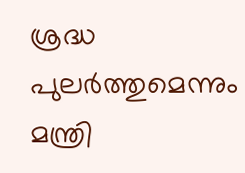ശ്രദ്ധ പുലർത്തുമെന്നും മന്ത്രി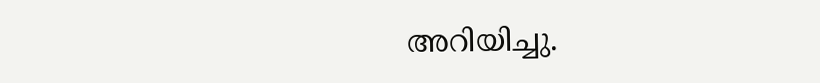അറിയിച്ചു.